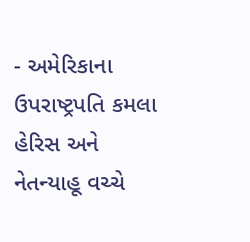- અમેરિકાના ઉપરાષ્ટ્રપતિ કમલા હેરિસ અને નેતન્યાહૂ વચ્ચે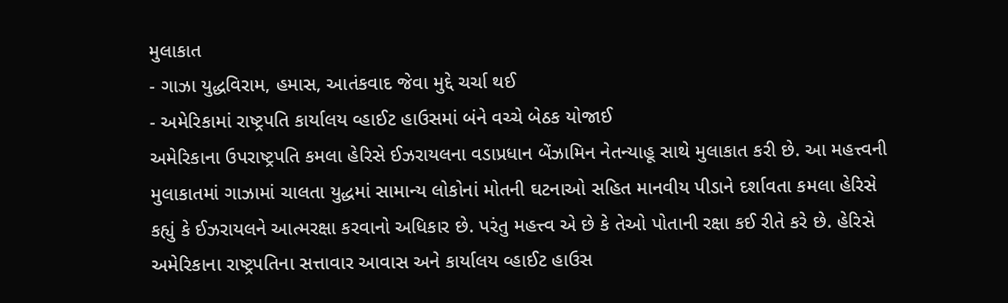મુલાકાત
- ગાઝા યુદ્ધવિરામ, હમાસ, આતંકવાદ જેવા મુદ્દે ચર્ચા થઈ
- અમેરિકામાં રાષ્ટ્રપતિ કાર્યાલય વ્હાઈટ હાઉસમાં બંને વચ્ચે બેઠક યોજાઈ
અમેરિકાના ઉપરાષ્ટ્રપતિ કમલા હેરિસે ઈઝરાયલના વડાપ્રધાન બેંઝામિન નેતન્યાહૂ સાથે મુલાકાત કરી છે. આ મહત્ત્વની મુલાકાતમાં ગાઝામાં ચાલતા યુદ્ધમાં સામાન્ય લોકોનાં મોતની ઘટનાઓ સહિત માનવીય પીડાને દર્શાવતા કમલા હેરિસે કહ્યું કે ઈઝરાયલને આત્મરક્ષા કરવાનો અધિકાર છે. પરંતુ મહત્ત્વ એ છે કે તેઓ પોતાની રક્ષા કઈ રીતે કરે છે. હેરિસે અમેરિકાના રાષ્ટ્રપતિના સત્તાવાર આવાસ અને કાર્યાલય વ્હાઈટ હાઉસ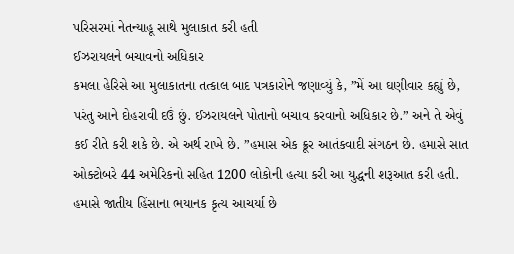પરિસરમાં નેતન્યાહૂ સાથે મુલાકાત કરી હતી
ઈઝરાયલને બચાવનો અધિકાર
કમલા હેરિસે આ મુલાકાતના તત્કાલ બાદ પત્રકારોને જણાવ્યું કે, ”મેં આ ઘણીવાર કહ્યું છે, પરંતુ આને દોહરાવી દઉં છું. ઈઝરાયલને પોતાનો બચાવ કરવાનો અધિકાર છે.” અને તે એવું કઈ રીતે કરી શકે છે. એ અર્થ રાખે છે. ”હમાસ એક ક્રૂર આતંકવાદી સંગઠન છે. હમાસે સાત ઓક્ટોબરે 44 અમેરિકનો સહિત 1200 લોકોની હત્યા કરી આ યુદ્ધની શરૂઆત કરી હતી. હમાસે જાતીય હિંસાના ભયાનક કૃત્ય આચર્યા છે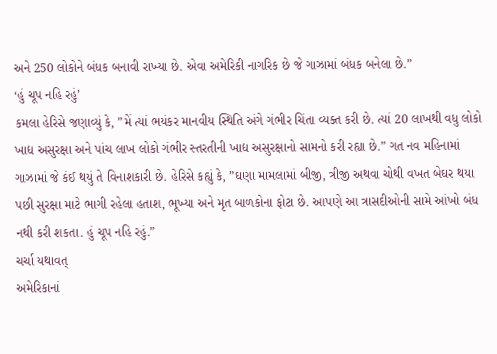અને 250 લોકોને બંધક બનાવી રાખ્યા છે. એવા અમેરિકી નાગરિક છે જે ગાઝામાં બંધક બનેલા છે.”
‘હું ચૂપ નહિ રહું’
કમલા હેરિસે જણાવ્યું કે, ”મેં ત્યાં ભયંકર માનવીય સ્થિતિ અંગે ગંભીર ચિંતા વ્યક્ત કરી છે. ત્યાં 20 લાખથી વધુ લોકો ખાદ્ય અસુરક્ષા અને પાંચ લાખ લોકો ગંભીર સ્તરતીની ખાદ્ય અસુરક્ષાનો સામનો કરી રહ્યા છે.” ગત નવ મહિનામાં ગાઝામાં જે કંઈ થયું તે વિનાશકારી છે. હેરિસે કહ્યું કે, ”ઘણા મામલામાં બીજી, ત્રીજી અથવા ચોથી વખત બેઘર થયા પછી સુરક્ષા માટે ભાગી રહેલા હતાશ, ભૂખ્યા અને મૃત બાળકોના ફોટા છે. આપણે આ ત્રાસદીઓની સામે આંખો બંધ નથી કરી શકતા. હું ચૂપ નહિ રહું.”
ચર્ચા યથાવત્
અમેરિકાનાં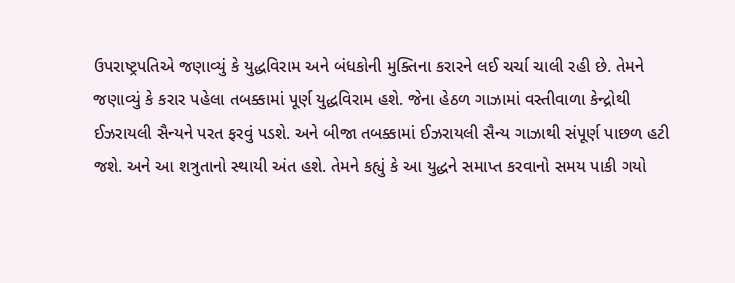ઉપરાષ્ટ્રપતિએ જણાવ્યું કે યુદ્ધવિરામ અને બંધકોની મુક્તિના કરારને લઈ ચર્ચા ચાલી રહી છે. તેમને જણાવ્યું કે કરાર પહેલા તબક્કામાં પૂર્ણ યુદ્ધવિરામ હશે. જેના હેઠળ ગાઝામાં વસ્તીવાળા કેન્દ્રોથી ઈઝરાયલી સૈન્યને પરત ફરવું પડશે. અને બીજા તબક્કામાં ઈઝરાયલી સૈન્ય ગાઝાથી સંપૂર્ણ પાછળ હટી જશે. અને આ શત્રુતાનો સ્થાયી અંત હશે. તેમને કહ્યું કે આ યુદ્ધને સમાપ્ત કરવાનો સમય પાકી ગયો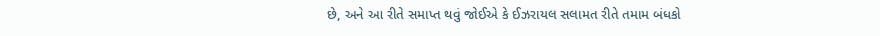છે, અને આ રીતે સમાપ્ત થવું જોઈએ કે ઈઝરાયલ સલામત રીતે તમામ બંધકો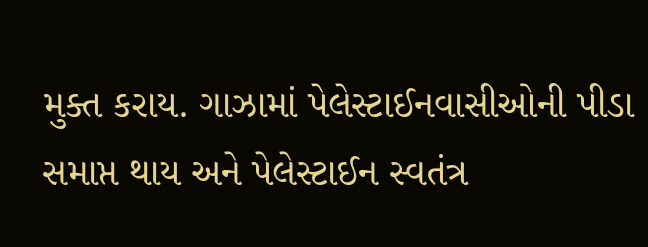મુક્ત કરાય. ગાઝામાં પેલેસ્ટાઈનવાસીઓની પીડા સમાપ્ત થાય અને પેલેસ્ટાઈન સ્વતંત્ર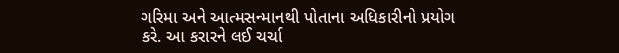ગરિમા અને આત્મસન્માનથી પોતાના અધિકારીનો પ્રયોગ કરે. આ કરારને લઈ ચર્ચા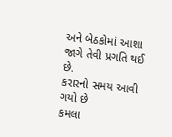અને બેઠકોમાં આશા જાગે તેવી પ્રગતિ થઈ છે.
કરારનો સમય આવી ગયો છે
કમલા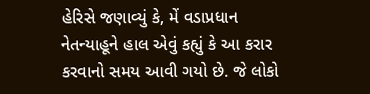હેરિસે જણાવ્યું કે, મેં વડાપ્રધાન નેતન્યાહૂને હાલ એવું કહ્યું કે આ કરાર કરવાનો સમય આવી ગયો છે. જે લોકો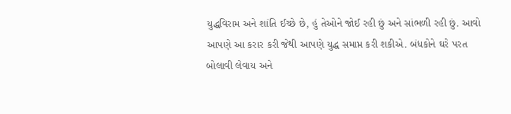યુદ્ધવિરામ અને શાંતિ ઈચ્છે છે, હું તેઓને જોઈ રહી છું અને સાંભળી રહી છું. આવો આપણે આ કરાર કરી જેથી આપણે યુદ્ધ સમાપ્ત કરી શકીએ. બંધકોને ઘરે પરત બોલાવી લેવાય અને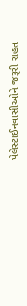પેલેસ્ટાઈનવાસીઓને જરૂરી રાહત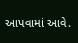આપવામાં આવે.